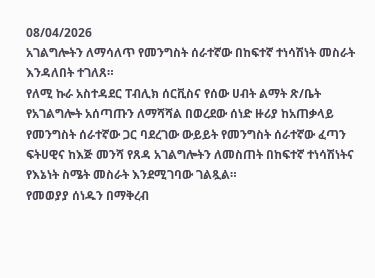08/04/2026
አገልግሎትን ለማሳለጥ የመንግስት ሰራተኛው በከፍተኛ ተነሳሽነት መስራት እንዳለበት ተገለጸ።
የለሚ ኩራ አስተዳደር ፐብሊክ ሰርቪስና የሰው ሀብት ልማት ጽ/ቤት የአገልግሎት አሰጣጡን ለማሻሻል በወረደው ሰነድ ዙሪያ ከአጠቃላይ የመንግስት ሰራተኛው ጋር ባደረገው ውይይት የመንግስት ሰራተኛው ፈጣን ፍትሀዊና ከእጅ መንሻ የጸዳ አገልግሎትን ለመስጠት በከፍተኛ ተነሳሽነትና የእኔነት ስሜት መስራት እንደሚገባው ገልጿል።
የመወያያ ሰነዱን በማቅረብ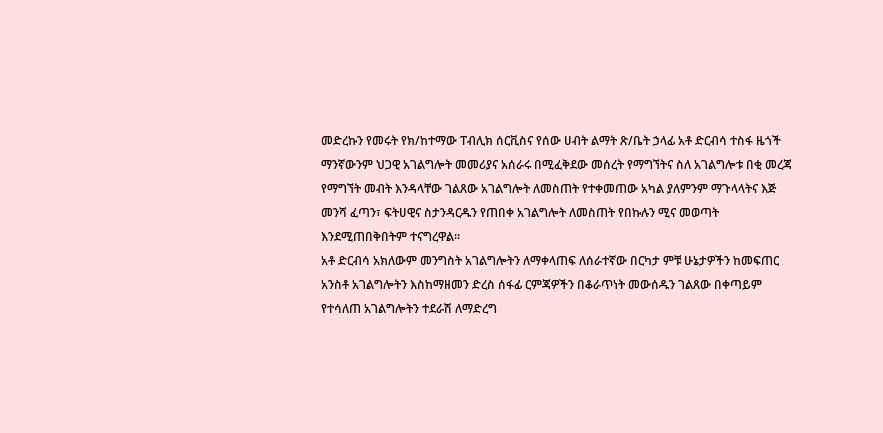መድረኩን የመሩት የክ/ከተማው ፐብሊክ ሰርቪስና የሰው ሀብት ልማት ጽ/ቤት ኃላፊ አቶ ድርብሳ ተስፋ ዜጎች ማንኛውንም ህጋዊ አገልግሎት መመሪያና አሰራሩ በሚፈቅደው መሰረት የማግኘትና ስለ አገልግሎቱ በቂ መረጃ የማግኘት መብት እንዳላቸው ገልጸው አገልግሎት ለመስጠት የተቀመጠው አካል ያለምንም ማጉላላትና እጅ መንሻ ፈጣን፣ ፍትሀዊና ስታንዳርዱን የጠበቀ አገልግሎት ለመስጠት የበኩሉን ሚና መወጣት እንደሚጠበቅበትም ተናግረዋል።
አቶ ድርብሳ አክለውም መንግስት አገልግሎትን ለማቀላጠፍ ለሰራተኛው በርካታ ምቹ ሁኔታዎችን ከመፍጠር አንስቶ አገልግሎትን እስከማዘመን ድረስ ሰፋፊ ርምጃዎችን በቆራጥነት መውሰዱን ገልጸው በቀጣይም የተሳለጠ አገልግሎትን ተደራሽ ለማድረግ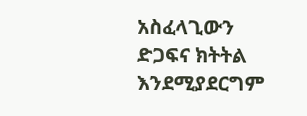አስፈላጊውን ድጋፍና ክትትል እንደሚያደርግም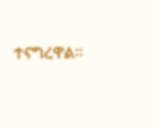ተናግረዋል።